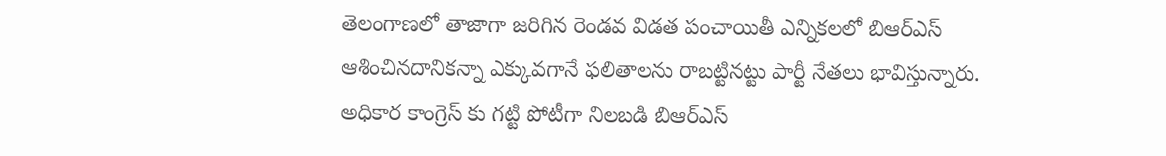తెలంగాణలో తాజాగా జరిగిన రెండవ విడత పంచాయితీ ఎన్నికలలో బిఆర్ఎస్ ఆశించినదానికన్నా ఎక్కువగానే ఫలితాలను రాబట్టినట్టు పార్టీ నేతలు భావిస్తున్నారు. అధికార కాంగ్రెస్ కు గట్టి పోటీగా నిలబడి బిఆర్ఎస్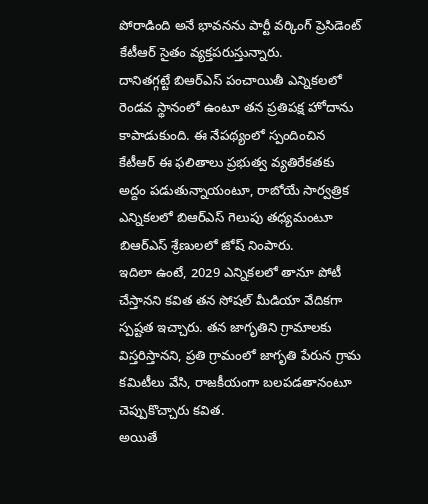పోరాడింది అనే భావనను పార్టీ వర్కింగ్ ప్రెసిడెంట్ కేటీఆర్ సైతం వ్యక్తపరుస్తున్నారు.
దానితగ్గట్టే బిఆర్ఎస్ పంచాయితీ ఎన్నికలలో రెండవ స్థానంలో ఉంటూ తన ప్రతిపక్ష హోదాను కాపాడుకుంది. ఈ నేపథ్యంలో స్పందించిన కేటీఆర్ ఈ ఫలితాలు ప్రభుత్వ వ్యతిరేకతకు అద్దం పడుతున్నాయంటూ, రాబోయే సార్వత్రిక ఎన్నికలలో బిఆర్ఎస్ గెలుపు తధ్యమంటూ బిఆర్ఎస్ శ్రేణులలో జోష్ నింపారు.
ఇదిలా ఉంటే, 2029 ఎన్నికలలో తానూ పోటీ చేస్తానని కవిత తన సోషల్ మీడియా వేదికగా స్పష్టత ఇచ్చారు. తన జాగృతిని గ్రామాలకు విస్తరిస్తానని, ప్రతి గ్రామంలో జాగృతి పేరున గ్రామ కమిటీలు వేసి, రాజకీయంగా బలపడతానంటూ చెప్పుకొచ్చారు కవిత.
అయితే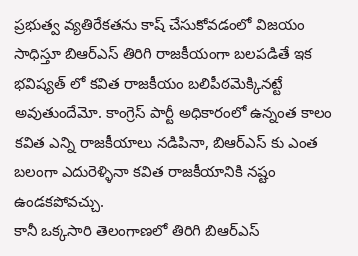ప్రభుత్వ వ్యతిరేకతను కాష్ చేసుకోవడంలో విజయం సాధిస్తూ బిఆర్ఎస్ తిరిగి రాజకీయంగా బలపడితే ఇక భవిష్యత్ లో కవిత రాజకీయం బలిపీఠమెక్కినట్టే అవుతుందేమో. కాంగ్రెస్ పార్టీ అధికారంలో ఉన్నంత కాలం కవిత ఎన్ని రాజకీయాలు నడిపినా, బిఆర్ఎస్ కు ఎంత బలంగా ఎదురెళ్ళినా కవిత రాజకీయానికి నష్టం ఉండకపోవచ్చు.
కానీ ఒక్కసారి తెలంగాణలో తిరిగి బిఆర్ఎస్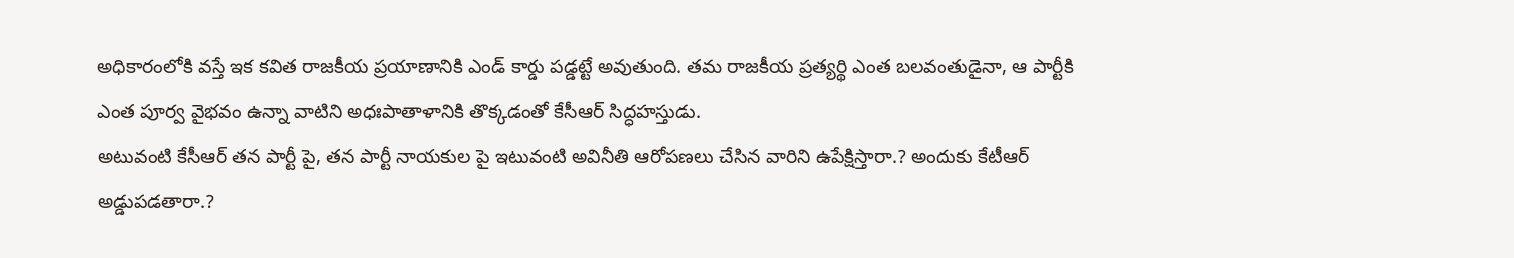అధికారంలోకి వస్తే ఇక కవిత రాజకీయ ప్రయాణానికి ఎండ్ కార్డు పడ్డట్టే అవుతుంది. తమ రాజకీయ ప్రత్యర్థి ఎంత బలవంతుడైనా, ఆ పార్టీకి ఎంత పూర్వ వైభవం ఉన్నా వాటిని అధఃపాతాళానికి తొక్కడంతో కేసీఆర్ సిద్ధహస్తుడు.
అటువంటి కేసీఆర్ తన పార్టీ పై, తన పార్టీ నాయకుల పై ఇటువంటి అవినీతి ఆరోపణలు చేసిన వారిని ఉపేక్షిస్తారా.? అందుకు కేటీఆర్ అడ్డుపడతారా.?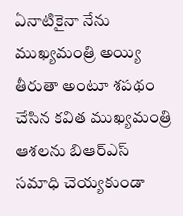ఏనాటికైనా నేను ముఖ్యమంత్రి అయ్యి తీరుతా అంటూ శపథం చేసిన కవిత ముఖ్యమంత్రి ఆశలను బిఆర్ఎస్ సమాధి చెయ్యకుండా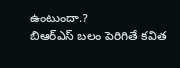ఉంటుందా.?
బిఆర్ఎస్ బలం పెరిగితే కవిత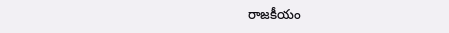రాజకీయం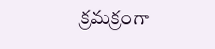క్రమక్రంగా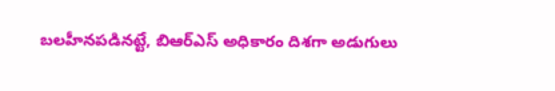బలహీనపడినట్టే, బిఆర్ఎస్ అధికారం దిశగా అడుగులు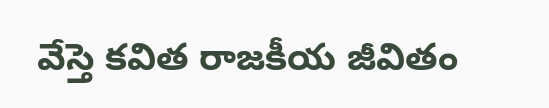వేస్తె కవిత రాజకీయ జీవితం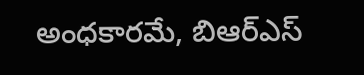అంధకారమే, బిఆర్ఎస్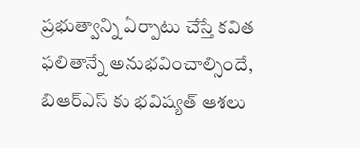ప్రభుత్వాన్ని ఏర్పాటు చేస్తే కవిత ఫలితాన్నే అనుభవించాల్సిందే, బిఆర్ఎస్ కు భవిష్యత్ ఆశలు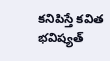కనిపిస్తే కవిత భవిష్యత్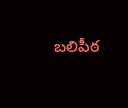బలిపీఠ